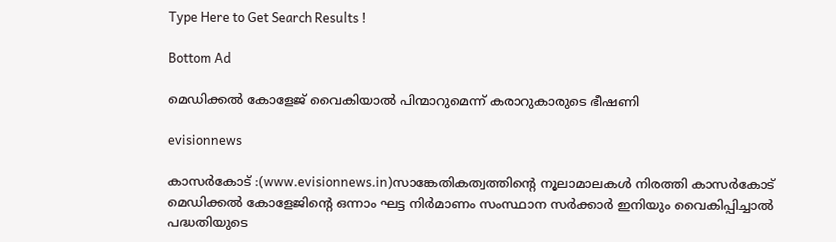Type Here to Get Search Results !

Bottom Ad

മെഡിക്കൽ കോളേജ് വൈകിയാൽ പിന്മാറുമെന്ന് കരാറുകാരുടെ ഭീഷണി

evisionnews

കാസർകോട് :(www.evisionnews.in)സാങ്കേതികത്വത്തിന്റെ നൂലാമാലകള്‍ നിരത്തി കാസര്‍കോട് മെഡിക്കല്‍ കോളേജിന്റെ ഒന്നാം ഘട്ട നിര്‍മാണം സംസ്ഥാന സര്‍ക്കാര്‍ ഇനിയും വൈകിപ്പിച്ചാല്‍ പദ്ധതിയുടെ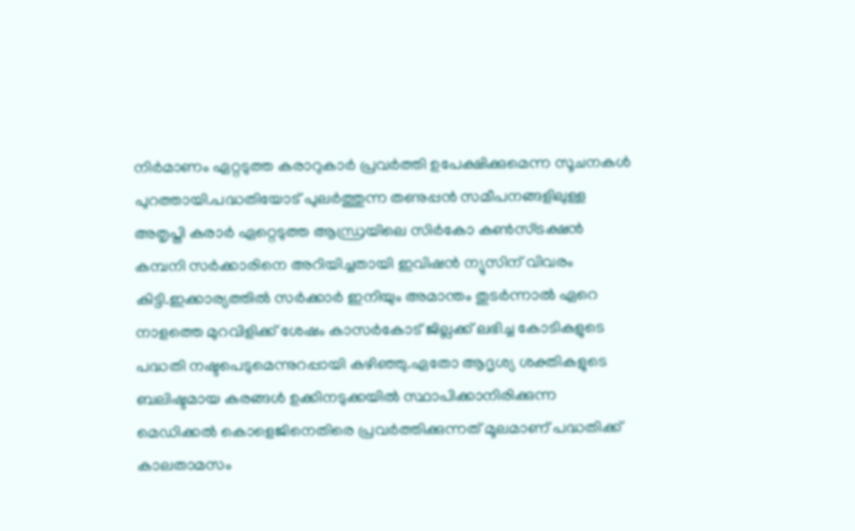നിര്‍മാണം ഏറ്റടുത്ത കരാറുകാര്‍ പ്രവര്‍ത്തി ഉപേക്ഷിക്കുമെന്ന സൂചനകള്‍ പുറത്തായി.പദ്ധതിയോട് പുലര്‍ത്തുന്ന തണുപ്പന്‍ സമീപനങ്ങളിലുള്ള അതൃപ്തി കരാര്‍ ഏറ്റെടുത്ത ആന്ധ്രയിലെ സിര്‍കോ കണ്‍സ്ട്രക്ഷന്‍ കമ്പനി സര്‍ക്കാരിനെ അറിയിച്ചതായി ഇവിഷന്‍ ന്യുസിന് വിവരം കിട്ടി.ഇക്കാര്യത്തില്‍ സര്‍ക്കാര്‍ ഇനിയും അമാന്തം തുടര്‍ന്നാല്‍ ഏറെ നാളത്തെ മുറവിളിക്ക് ശേഷം കാസര്‍കോട് ജില്ലക്ക് ലഭിച്ച കോടികളുടെ പദ്ധതി നഷ്ടപെടുമെന്നുറപ്പായി കഴിഞ്ഞു.ഏതോ ആദൃശ്യ ശക്തികളുടെ ബലിഷ്ടമായ കരങ്ങള്‍ ഉക്കിനടുക്കയില്‍ സ്ഥാപിക്കാനിരിക്കുന്ന മെഡിക്കല്‍ കൊളെജിനെതിരെ പ്രവര്‍ത്തിക്കുന്നത് മൂലമാണ് പദ്ധതിക്ക് കാലതാമസം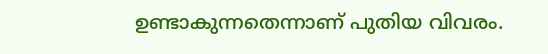ഉണ്ടാകുന്നതെന്നാണ് പുതിയ വിവരം.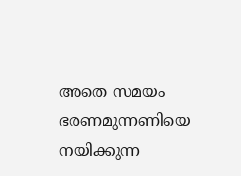അതെ സമയം ഭരണമുന്നണിയെ നയിക്കുന്ന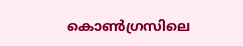കൊണ്‍ഗ്രസിലെ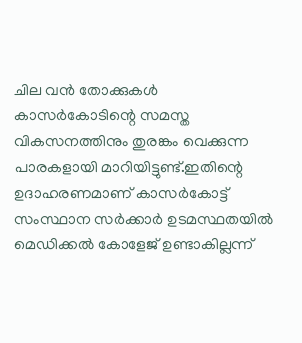ചില വന്‍ തോക്കുകള്‍ കാസര്‍കോടിന്റെ സമസ്ത വികസനത്തിനും തുരങ്കം വെക്കുന്ന പാരകളായി മാറിയിട്ടുണ്ട്.ഇതിന്റെ ഉദാഹരണമാണ് കാസര്‍കോട്ട് സംസ്ഥാന സര്‍ക്കാര്‍ ഉടമസ്ഥതയില്‍ മെഡിക്കല്‍ കോളേജ് ഉണ്ടാകില്ലന്ന്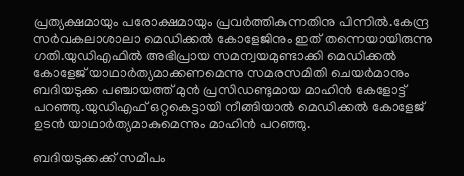പ്രത്യക്ഷമായും പരോക്ഷമായും പ്രവര്‍ത്തികുന്നതിനു പിന്നില്‍.കേന്ദ്ര സര്‍വകലാശാലാ മെഡിക്കല്‍ കോളേജിനും ഇത് തന്നെയായിരുന്നു ഗതി.യുഡിഎഫില്‍ അഭിപ്രായ സമന്വയമുണ്ടാക്കി മെഡിക്കല്‍ കോളേജ് യാഥാര്‍ത്യമാക്കണമെന്നു സമരസമിതി ചെയര്‍മാനും ബദിയടുക്ക പഞ്ചായത്ത് മുന്‍ പ്രസിഡണ്ടുമായ മാഹിന്‍ കേളോട്ട് പറഞ്ഞു.യുഡിഎഫ് ഒറ്റകെട്ടായി നീങ്ങിയാല്‍ മെഡിക്കല്‍ കോളേജ് ഉടന്‍ യാഥാര്‍ത്യമാകുമെന്നും മാഹിന്‍ പറഞ്ഞു.

ബദിയടുക്കക്ക് സമീപം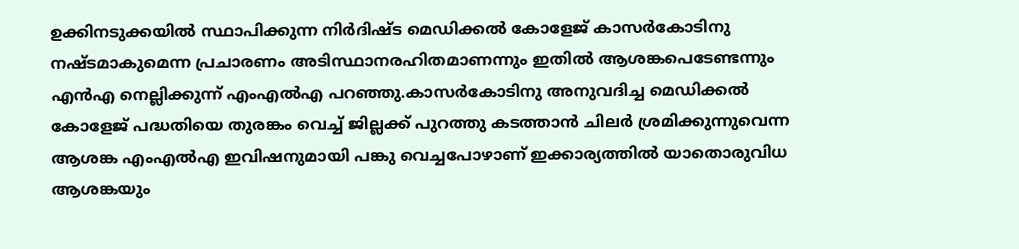ഉക്കിനടുക്കയില്‍ സ്ഥാപിക്കുന്ന നിര്‍ദിഷ്ട മെഡിക്കല്‍ കോളേജ് കാസര്‍കോടിനു നഷ്ടമാകുമെന്ന പ്രചാരണം അടിസ്ഥാനരഹിതമാണന്നും ഇതില്‍ ആശങ്കപെടേണ്ടന്നും എന്‍എ നെല്ലിക്കുന്ന് എംഎല്‍എ പറഞ്ഞു.കാസര്‍കോടിനു അനുവദിച്ച മെഡിക്കല്‍ കോളേജ് പദ്ധതിയെ തുരങ്കം വെച്ച് ജില്ലക്ക് പുറത്തു കടത്താന്‍ ചിലര്‍ ശ്രമിക്കുന്നുവെന്ന ആശങ്ക എംഎല്‍എ ഇവിഷനുമായി പങ്കു വെച്ചപോഴാണ് ഇക്കാര്യത്തില്‍ യാതൊരുവിധ ആശങ്കയും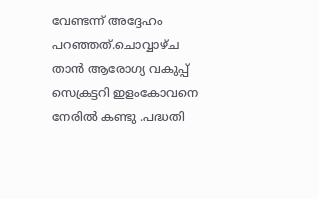വേണ്ടന്ന് അദ്ദേഹം പറഞ്ഞത്.ചൊവ്വാഴ്ച താന്‍ ആരോഗ്യ വകുപ്പ് സെക്രട്ടറി ഇളംകോവനെ നേരില്‍ കണ്ടു .പദ്ധതി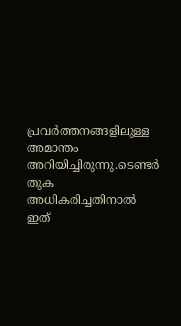പ്രവര്‍ത്തനങ്ങളിലുള്ള അമാന്തം അറിയിച്ചിരുന്നു.ടെണ്ടര്‍ തുക അധികരിച്ചതിനാല്‍ ഇത്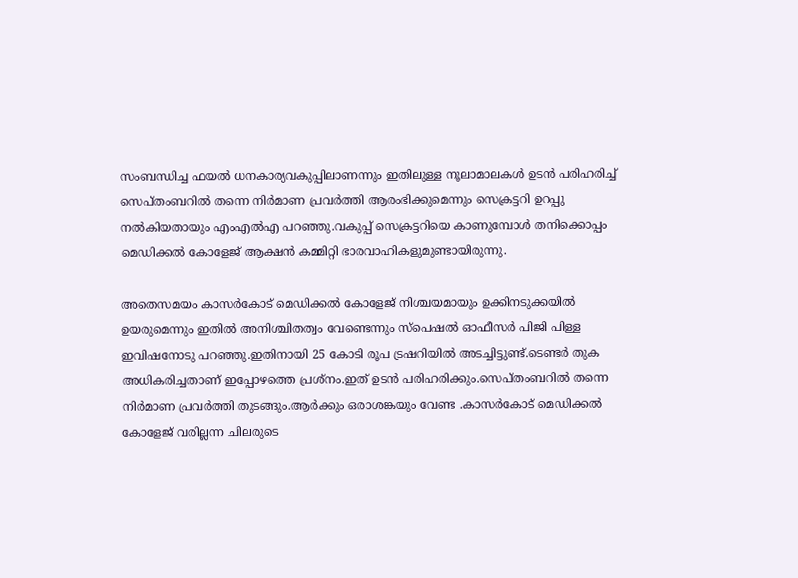സംബന്ധിച്ച ഫയല്‍ ധനകാര്യവകുപ്പിലാണന്നും ഇതിലുള്ള നൂലാമാലകള്‍ ഉടന്‍ പരിഹരിച്ച് സെപ്തംബറില്‍ തന്നെ നിര്‍മാണ പ്രവര്‍ത്തി ആരംഭിക്കുമെന്നും സെക്രട്ടറി ഉറപ്പു നല്‍കിയതായും എംഎല്‍എ പറഞ്ഞു.വകുപ്പ് സെക്രട്ടറിയെ കാണുമ്പോള്‍ തനിക്കൊപ്പം മെഡിക്കല്‍ കോളേജ് ആക്ഷന്‍ കമ്മിറ്റി ഭാരവാഹികളുമുണ്ടായിരുന്നു.

അതെസമയം കാസര്‍കോട് മെഡിക്കല്‍ കോളേജ് നിശ്ചയമായും ഉക്കിനടുക്കയില്‍ ഉയരുമെന്നും ഇതില്‍ അനിശ്ചിതത്വം വേണ്ടെന്നും സ്‌പെഷല്‍ ഓഫീസര്‍ പിജി പിള്ള ഇവിഷനോടു പറഞ്ഞു.ഇതിനായി 25 കോടി രൂപ ട്രഷറിയില്‍ അടച്ചിട്ടുണ്ട്.ടെണ്ടര്‍ തുക അധികരിച്ചതാണ് ഇപ്പോഴത്തെ പ്രശ്‌നം.ഇത് ഉടന്‍ പരിഹരിക്കും.സെപ്തംബറില്‍ തന്നെ നിര്‍മാണ പ്രവര്‍ത്തി തുടങ്ങും.ആര്‍ക്കും ഒരാശങ്കയും വേണ്ട .കാസര്‍കോട് മെഡിക്കല്‍ കോളേജ് വരില്ലന്ന ചിലരുടെ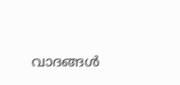വാദങ്ങള്‍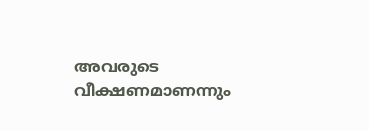അവരുടെ വീക്ഷണമാണന്നും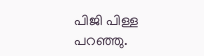പിജി പിള്ള പറഞ്ഞു.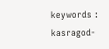keywords : kasragod-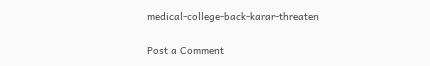medical-college-back-karar-threaten

Post a Comment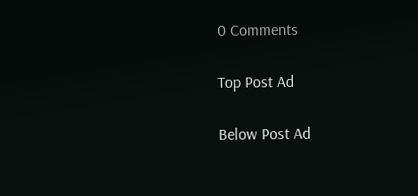0 Comments

Top Post Ad

Below Post Ad